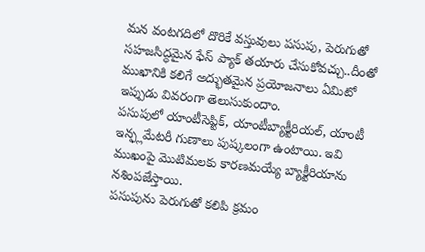మన వంటగదిలో దొరికే వస్తువులు పసుపు, పెరుగుతో సహజసిద్ధమైన ఫేస్ ప్యాక్ తయారు చేసుకోవచ్చు..దీంతో ముఖానికి కలిగే అద్భుతమైన ప్రయోజనాలు ఏమిటో ఇప్పుడు వివరంగా తెలుసుకుందాం.
పసుపులో యాంటీసెప్టిక్, యాంటీబ్యాక్టీరియల్, యాంటీ ఇన్ఫ్లమేటరీ గుణాలు పుష్కలంగా ఉంటాయి. ఇవి ముఖంపై మొటిమలకు కారణమయ్యే బ్యాక్టీరియాను నశింపజేస్తాయి.
పసుపును పెరుగుతో కలిపి క్రమం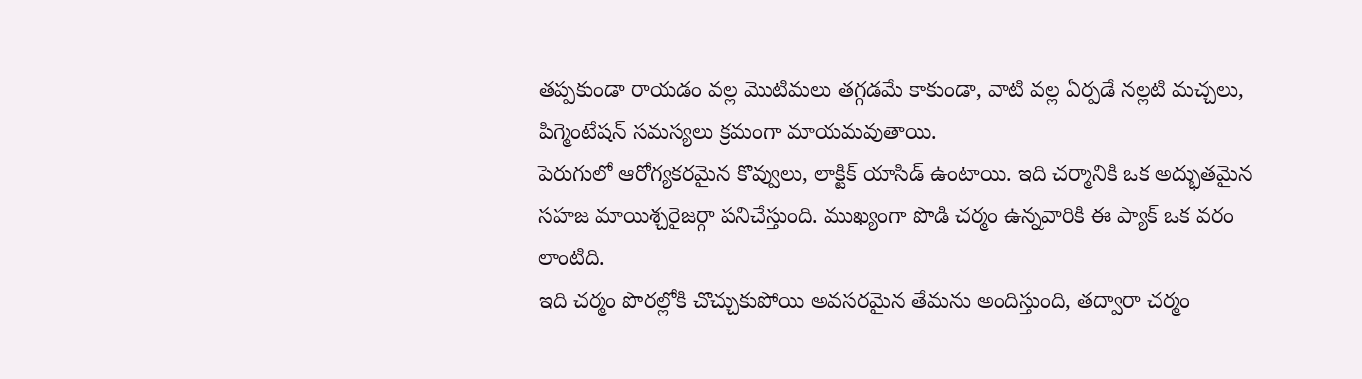తప్పకుండా రాయడం వల్ల మొటిమలు తగ్గడమే కాకుండా, వాటి వల్ల ఏర్పడే నల్లటి మచ్చలు, పిగ్మెంటేషన్ సమస్యలు క్రమంగా మాయమవుతాయి.
పెరుగులో ఆరోగ్యకరమైన కొవ్వులు, లాక్టిక్ యాసిడ్ ఉంటాయి. ఇది చర్మానికి ఒక అద్భుతమైన సహజ మాయిశ్చరైజర్గా పనిచేస్తుంది. ముఖ్యంగా పొడి చర్మం ఉన్నవారికి ఈ ప్యాక్ ఒక వరం లాంటిది.
ఇది చర్మం పొరల్లోకి చొచ్చుకుపోయి అవసరమైన తేమను అందిస్తుంది, తద్వారా చర్మం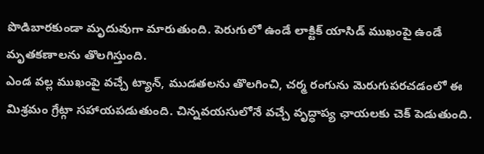పొడిబారకుండా మృదువుగా మారుతుంది. పెరుగులో ఉండే లాక్టిక్ యాసిడ్ ముఖంపై ఉండే మృతకణాలను తొలగిస్తుంది.
ఎండ వల్ల ముఖంపై వచ్చే ట్యాన్, ముడతలను తొలగించి, చర్మ రంగును మెరుగుపరచడంలో ఈ మిశ్రమం గ్రేట్గా సహాయపడుతుంది. చిన్నవయసులోనే వచ్చే వృద్ధాప్య ఛాయలకు చెక్ పెడుతుంది.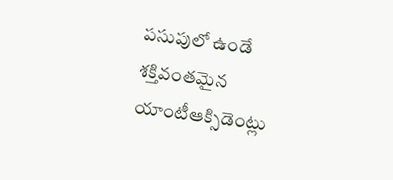పసుపులో ఉండే శక్తివంతమైన యాంటీఆక్సిడెంట్లు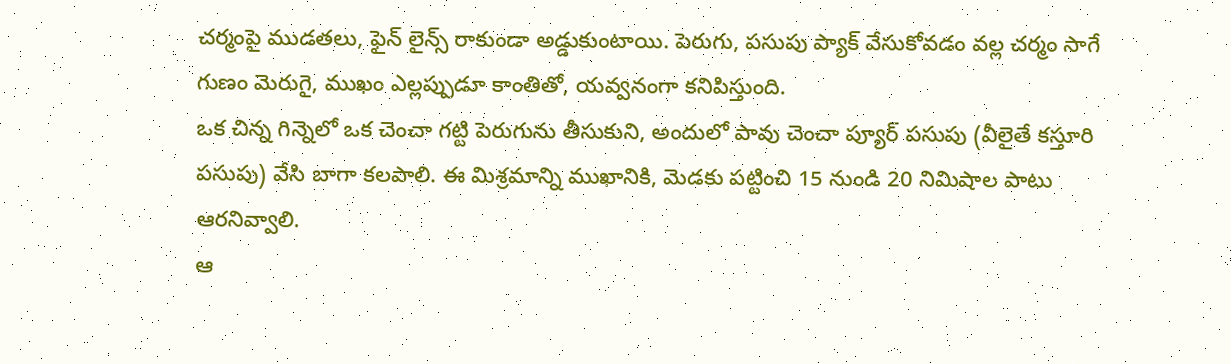చర్మంపై ముడతలు, ఫైన్ లైన్స్ రాకుండా అడ్డుకుంటాయి. పెరుగు, పసుపు ప్యాక్ వేసుకోవడం వల్ల చర్మం సాగే గుణం మెరుగై, ముఖం ఎల్లప్పుడూ కాంతితో, యవ్వనంగా కనిపిస్తుంది.
ఒక చిన్న గిన్నెలో ఒక చెంచా గట్టి పెరుగును తీసుకుని, అందులో పావు చెంచా ప్యూర్ పసుపు (వీలైతే కస్తూరి పసుపు) వేసి బాగా కలపాలి. ఈ మిశ్రమాన్ని ముఖానికి, మెడకు పట్టించి 15 నుండి 20 నిమిషాల పాటు ఆరనివ్వాలి.
ఆ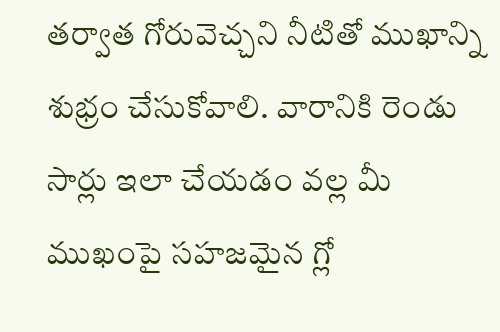తర్వాత గోరువెచ్చని నీటితో ముఖాన్ని శుభ్రం చేసుకోవాలి. వారానికి రెండు సార్లు ఇలా చేయడం వల్ల మీ ముఖంపై సహజమైన గ్లో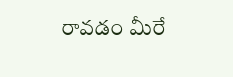రావడం మీరే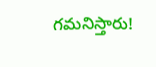గమనిస్తారు!